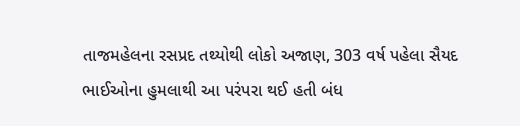તાજમહેલના રસપ્રદ તથ્યોથી લોકો અજાણ, 303 વર્ષ પહેલા સૈયદ ભાઈઓના હુમલાથી આ પરંપરા થઈ હતી બંધ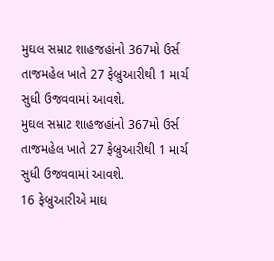મુઘલ સમ્રાટ શાહજહાંનો 367મો ઉર્સ તાજમહેલ ખાતે 27 ફેબ્રુઆરીથી 1 માર્ચ સુધી ઉજવવામાં આવશે.
મુઘલ સમ્રાટ શાહજહાંનો 367મો ઉર્સ તાજમહેલ ખાતે 27 ફેબ્રુઆરીથી 1 માર્ચ સુધી ઉજવવામાં આવશે.
16 ફેબ્રુઆરીએ માઘ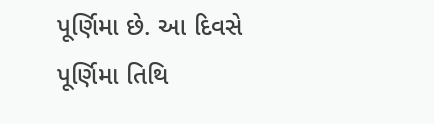પૂર્ણિમા છે. આ દિવસે પૂર્ણિમા તિથિ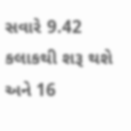સવારે 9.42 કલાકથી શરૂ થશે અને 16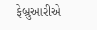ફેબ્રુઆરીએ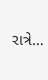રાત્રે…